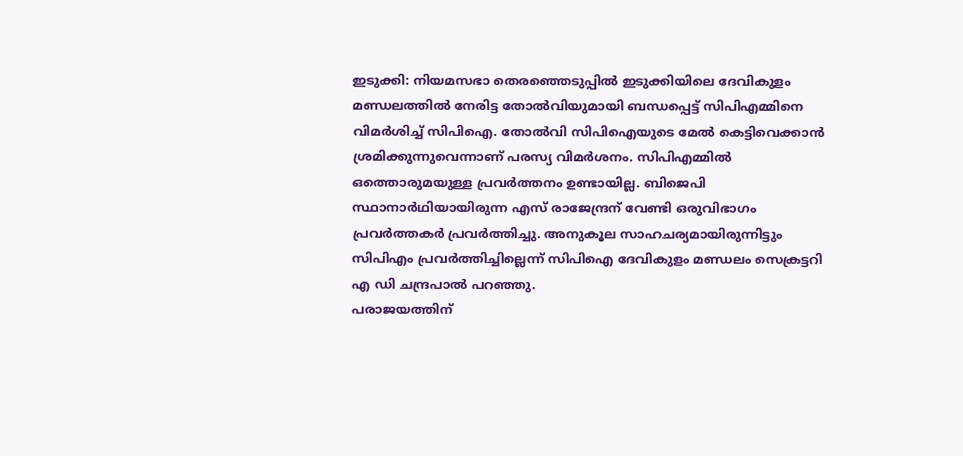ഇടുക്കി: നിയമസഭാ തെരഞ്ഞെടുപ്പിൽ ഇടുക്കിയിലെ ദേവികുളം മണ്ഡലത്തിൽ നേരിട്ട തോൽവിയുമായി ബന്ധപ്പെട്ട് സിപിഎമ്മിനെ വിമർശിച്ച് സിപിഐ. തോൽവി സിപിഐയുടെ മേൽ കെട്ടിവെക്കാൻ ശ്രമിക്കുന്നുവെന്നാണ് പരസ്യ വിമർശനം. സിപിഎമ്മിൽ ഒത്തൊരുമയുള്ള പ്രവർത്തനം ഉണ്ടായില്ല. ബിജെപി സ്ഥാനാർഥിയായിരുന്ന എസ് രാജേന്ദ്രന് വേണ്ടി ഒരുവിഭാഗം പ്രവർത്തകർ പ്രവർത്തിച്ചു. അനുകൂല സാഹചര്യമായിരുന്നിട്ടും സിപിഎം പ്രവർത്തിച്ചില്ലെന്ന് സിപിഐ ദേവികുളം മണ്ഡലം സെക്രട്ടറി എ ഡി ചന്ദ്രപാൽ പറഞ്ഞു.
പരാജയത്തിന്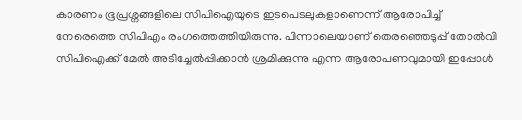കാരണം ഭൂപ്രശ്നങ്ങളിലെ സിപിഐയുടെ ഇടപെടലുകളാണെന്ന് ആരോപിച്ച് നേരെത്തെ സിപിഎം രംഗത്തെത്തിയിരുന്നു. പിന്നാലെയാണ് തെരഞ്ഞെടുപ്പ് തോൽവി സിപിഐക്ക് മേൽ അടിച്ചേൽപ്പിക്കാൻ ശ്രമിക്കുന്നു എന്ന ആരോപണവുമായി ഇപ്പോൾ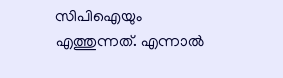സിപിഐയും എത്തുന്നത്. എന്നാൽ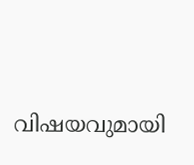വിഷയവുമായി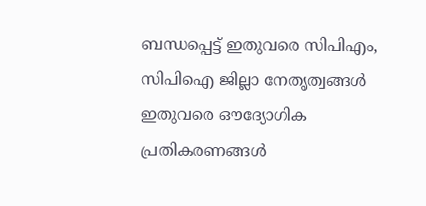ബന്ധപ്പെട്ട് ഇതുവരെ സിപിഎം, സിപിഐ ജില്ലാ നേതൃത്വങ്ങൾ ഇതുവരെ ഔദ്യോഗിക പ്രതികരണങ്ങൾ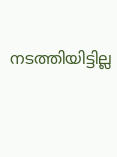നടത്തിയിട്ടില്ല